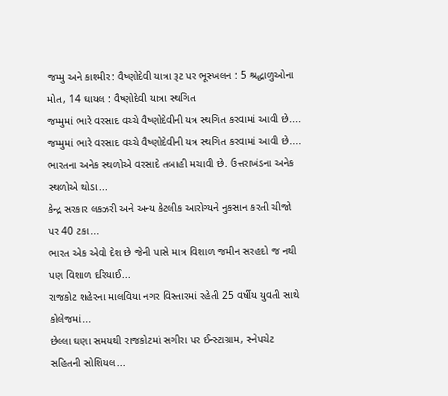જમ્મુ અને કાશ્મીર: વૈષ્ણોદેવી યાત્રા રૂટ પર ભૂસ્ખલન : 5 શ્રદ્ધાળુઓના મોત, 14 ઘાયલ : વૈષ્ણોદેવી યાત્રા સ્થગિત
જમ્મુમાં ભારે વરસાદ વચ્ચે વૈષ્ણોદેવીની યત્ર સ્થગિત કરવામાં આવી છે....
જમ્મુમાં ભારે વરસાદ વચ્ચે વૈષ્ણોદેવીની યત્ર સ્થગિત કરવામાં આવી છે....
ભારતના અનેક સ્થળોએ વરસાદે તબાહી મચાવી છે. ઉત્તરાખંડના અનેક સ્થળોએ થોડા...
કેન્દ્ર સરકાર લકઝરી અને અન્ય કેટલીક આરોગ્યને નુકસાન કરતી ચીજો પર 40 ટકા...
ભારત એક એવો દેશ છે જેની પાસે માત્ર વિશાળ જમીન સરહદો જ નથી પણ વિશાળ દરિયાઈ...
રાજકોટ શહેરના માલવિયા નગર વિસ્તારમાં રહેતી 25 વર્ષીય યુવતી સાથે કોલેજમાં...
છેલ્લા ઘણા સમયથી રાજકોટમાં સગીરા પર ઈન્સ્ટાગ્રામ, સ્નેપચેટ સહિતની સોશિયલ...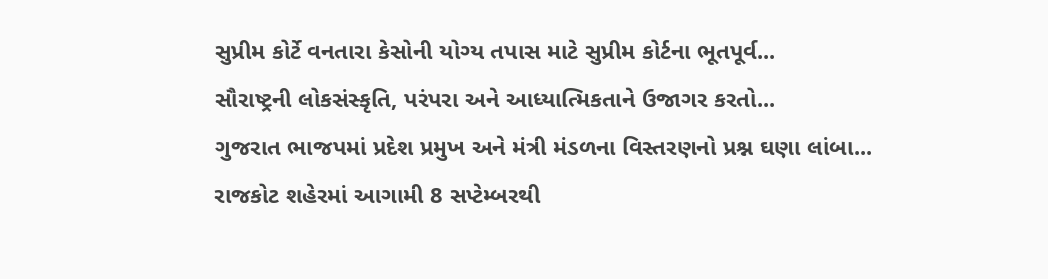સુપ્રીમ કોર્ટે વનતારા કેસોની યોગ્ય તપાસ માટે સુપ્રીમ કોર્ટના ભૂતપૂર્વ...
સૌરાષ્ટ્રની લોકસંસ્કૃતિ, પરંપરા અને આધ્યાત્મિકતાને ઉજાગર કરતો...
ગુજરાત ભાજપમાં પ્રદેશ પ્રમુખ અને મંત્રી મંડળના વિસ્તરણનો પ્રશ્ન ઘણા લાંબા...
રાજકોટ શહેરમાં આગામી 8 સપ્ટેમ્બરથી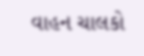વાહન ચાલકો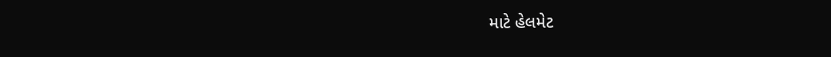માટે હેલમેટ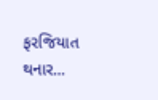ફરજિયાત થનાર...